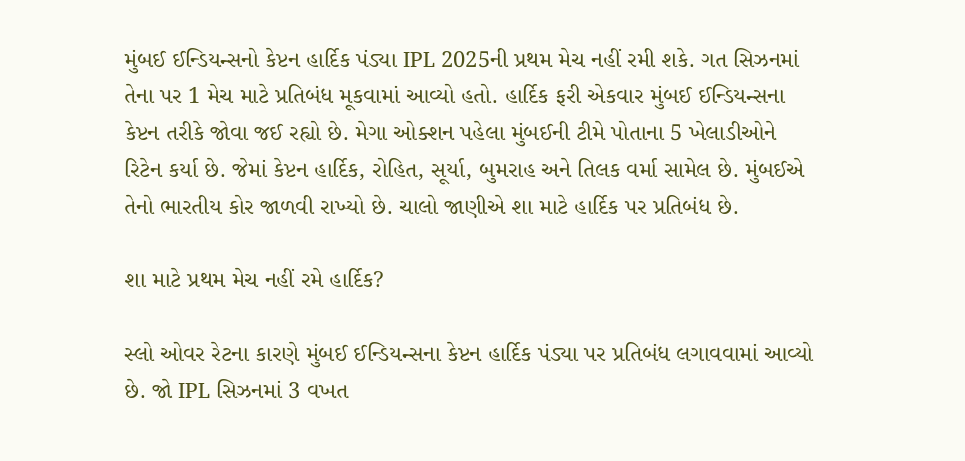મુંબઈ ઈન્ડિયન્સનો કેપ્ટન હાર્દિક પંડ્યા IPL 2025ની પ્રથમ મેચ નહીં રમી શકે. ગત સિઝનમાં તેના પર 1 મેચ માટે પ્રતિબંધ મૂકવામાં આવ્યો હતો. હાર્દિક ફરી એકવાર મુંબઈ ઈન્ડિયન્સના કેપ્ટન તરીકે જોવા જઈ રહ્યો છે. મેગા ઓક્શન પહેલા મુંબઈની ટીમે પોતાના 5 ખેલાડીઓને રિટેન કર્યા છે. જેમાં કેપ્ટન હાર્દિક, રોહિત, સૂર્યા, બુમરાહ અને તિલક વર્મા સામેલ છે. મુંબઈએ તેનો ભારતીય કોર જાળવી રાખ્યો છે. ચાલો જાણીએ શા માટે હાર્દિક પર પ્રતિબંધ છે.

શા માટે પ્રથમ મેચ નહીં રમે હાર્દિક?

સ્લો ઓવર રેટના કારણે મુંબઈ ઈન્ડિયન્સના કેપ્ટન હાર્દિક પંડ્યા પર પ્રતિબંધ લગાવવામાં આવ્યો છે. જો IPL સિઝનમાં 3 વખત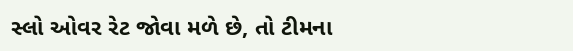સ્લો ઓવર રેટ જોવા મળે છે, તો ટીમના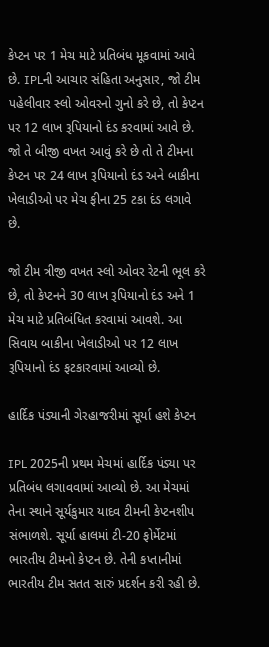કેપ્ટન પર 1 મેચ માટે પ્રતિબંધ મૂકવામાં આવે છે. IPLની આચાર સંહિતા અનુસાર, જો ટીમ પહેલીવાર સ્લો ઓવરનો ગુનો કરે છે, તો કેપ્ટન પર 12 લાખ રૂપિયાનો દંડ કરવામાં આવે છે. જો તે બીજી વખત આવું કરે છે તો તે ટીમના કેપ્ટન પર 24 લાખ રૂપિયાનો દંડ અને બાકીના ખેલાડીઓ પર મેચ ફીના 25 ટકા દંડ લગાવે છે.

જો ટીમ ત્રીજી વખત સ્લો ઓવર રેટની ભૂલ કરે છે, તો કેપ્ટનને 30 લાખ રૂપિયાનો દંડ અને 1 મેચ માટે પ્રતિબંધિત કરવામાં આવશે. આ સિવાય બાકીના ખેલાડીઓ પર 12 લાખ રૂપિયાનો દંડ ફટકારવામાં આવ્યો છે.

હાર્દિક પંડ્યાની ગેરહાજરીમાં સૂર્યા હશે કેપ્ટન

IPL 2025ની પ્રથમ મેચમાં હાર્દિક પંડ્યા પર પ્રતિબંધ લગાવવામાં આવ્યો છે. આ મેચમાં તેના સ્થાને સૂર્યકુમાર યાદવ ટીમની કેપ્ટનશીપ સંભાળશે. સૂર્યા હાલમાં ટી-20 ફોર્મેટમાં ભારતીય ટીમનો કેપ્ટન છે. તેની કપ્તાનીમાં ભારતીય ટીમ સતત સારું પ્રદર્શન કરી રહી છે.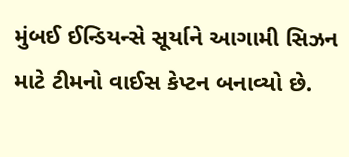મુંબઈ ઈન્ડિયન્સે સૂર્યાને આગામી સિઝન માટે ટીમનો વાઈસ કેપ્ટન બનાવ્યો છે.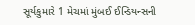સૂર્યકુમારે 1 મેચમાં મુંબઈ ઈન્ડિયન્સની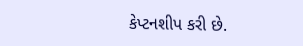કેપ્ટનશીપ કરી છે.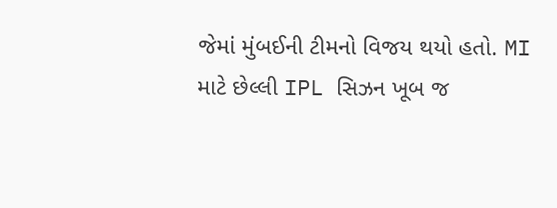જેમાં મુંબઈની ટીમનો વિજય થયો હતો. MI માટે છેલ્લી IPL સિઝન ખૂબ જ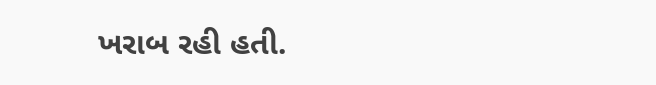ખરાબ રહી હતી.